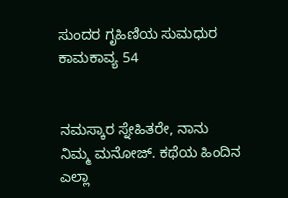ಸುಂದರ ಗೃಹಿಣಿಯ ಸುಮಧುರ ಕಾಮಕಾವ್ಯ 54


ನಮಸ್ಕಾರ ಸ್ನೇಹಿತರೇ, ನಾನು ನಿಮ್ಮ ಮನೋಜ್. ಕಥೆಯ ಹಿಂದಿನ ಎಲ್ಲಾ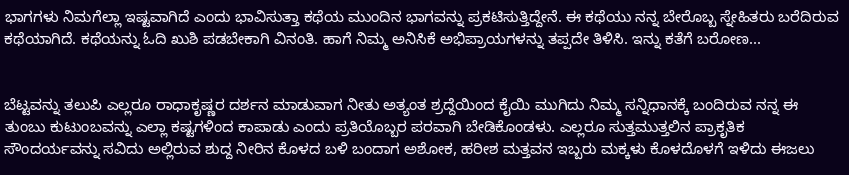ಭಾಗಗಳು ನಿಮಗೆಲ್ಲಾ ಇಷ್ಟವಾಗಿದೆ ಎಂದು ಭಾವಿಸುತ್ತಾ ಕಥೆಯ ಮುಂದಿನ ಭಾಗವನ್ನು ಪ್ರಕಟಿಸುತ್ತಿದ್ದೇನೆ. ಈ ಕಥೆಯು ನನ್ನ ಬೇರೊಬ್ಬ ಸ್ನೇಹಿತರು ಬರೆದಿರುವ ಕಥೆಯಾಗಿದೆ. ಕಥೆಯನ್ನು ಓದಿ ಖುಶಿ ಪಡಬೇಕಾಗಿ ವಿನಂತಿ. ಹಾಗೆ ನಿಮ್ಮ ಅನಿಸಿಕೆ ಅಭಿಪ್ರಾಯಗಳನ್ನು ತಪ್ಪದೇ ತಿಳಿಸಿ. ಇನ್ನು ಕತೆಗೆ ಬರೋಣ...


ಬೆಟ್ಟವನ್ನು ತಲುಪಿ ಎಲ್ಲರೂ ರಾಧಾಕೃಷ್ಣರ ದರ್ಶನ ಮಾಡುವಾಗ ನೀತು ಅತ್ಯಂತ ಶ್ರದ್ದೆಯಿಂದ ಕೈಯಿ ಮುಗಿದು ನಿಮ್ಮ ಸನ್ನಿಧಾನಕ್ಕೆ ಬಂದಿರುವ ನನ್ನ ಈ ತುಂಬು ಕುಟುಂಬವನ್ನು ಎಲ್ಲಾ ಕಷ್ಟಗಳಿಂದ ಕಾಪಾಡು ಎಂದು ಪ್ರತಿಯೊಬ್ಬರ ಪರವಾಗಿ ಬೇಡಿಕೊಂಡಳು. ಎಲ್ಲರೂ ಸುತ್ತಮುತ್ತಲಿನ ಪ್ರಾಕೃತಿಕ ಸೌಂದರ್ಯವನ್ನು ಸವಿದು ಅಲ್ಲಿರುವ ಶುದ್ದ ನೀರಿನ ಕೊಳದ ಬಳಿ ಬಂದಾಗ ಅಶೋಕ, ಹರೀಶ ಮತ್ತವನ ಇಬ್ಬರು ಮಕ್ಕಳು ಕೊಳದೊಳಗೆ ಇಳಿದು ಈಜಲು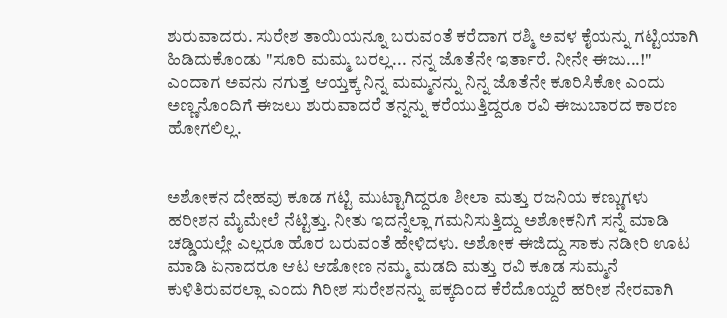ಶುರುವಾದರು. ಸುರೇಶ ತಾಯಿಯನ್ನೂ ಬರುವಂತೆ ಕರೆದಾಗ ರಶ್ಮಿ ಅವಳ ಕೈಯನ್ನು ಗಟ್ಟಿಯಾಗಿ ಹಿಡಿದುಕೊಂಡು "ಸೂರಿ ಮಮ್ಮ ಬರಲ್ಲ... ನನ್ನ ಜೊತೆನೇ ಇರ್ತಾರೆ. ನೀನೇ ಈಜು...!" ಎಂದಾಗ ಅವನು ನಗುತ್ತ ಆಯ್ತಕ್ಕ ನಿನ್ನ ಮಮ್ಮನನ್ನು ನಿನ್ನ ಜೊತೆನೇ ಕೂರಿಸಿಕೋ ಎಂದು ಅಣ್ಣನೊಂದಿಗೆ ಈಜಲು ಶುರುವಾದರೆ ತನ್ನನ್ನು ಕರೆಯುತ್ತಿದ್ದರೂ ರವಿ ಈಜುಬಾರದ ಕಾರಣ ಹೋಗಲಿಲ್ಲ.


ಅಶೋಕನ ದೇಹವು ಕೂಡ ಗಟ್ಟಿ ಮುಟ್ಟಾಗಿದ್ದರೂ ಶೀಲಾ ಮತ್ತು ರಜನಿಯ ಕಣ್ಣುಗಳು ಹರೀಶನ ಮೈಮೇಲೆ ನೆಟ್ಟಿತ್ತು. ನೀತು ಇದನ್ನೆಲ್ಲಾ ಗಮನಿಸುತ್ತಿದ್ದು ಅಶೋಕನಿಗೆ ಸನ್ನೆ ಮಾಡಿ ಚಡ್ಡಿಯಲ್ಲೇ ಎಲ್ಲರೂ ಹೊರ ಬರುವಂತೆ ಹೇಳಿದಳು. ಅಶೋಕ ಈಜಿದ್ದು ಸಾಕು ನಡೀರಿ ಊಟ ಮಾಡಿ ಏನಾದರೂ ಆಟ ಆಡೋಣ ನಮ್ಮ ಮಡದಿ ಮತ್ತು ರವಿ ಕೂಡ ಸುಮ್ಮನೆ ಕುಳಿತಿರುವರಲ್ಲಾ ಎಂದು ಗಿರೀಶ ಸುರೇಶನನ್ನು ಪಕ್ಕದಿಂದ ಕೆರೆದೊಯ್ದರೆ ಹರೀಶ ನೇರವಾಗಿ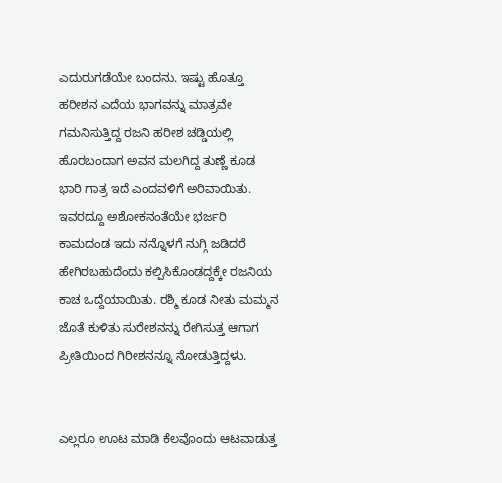ಎದುರುಗಡೆಯೇ ಬಂದನು. ಇಷ್ಟು ಹೊತ್ತೂ ಹರೀಶನ ಎದೆಯ ಭಾಗವನ್ನು ಮಾತ್ರವೇ ಗಮನಿಸುತ್ತಿದ್ದ ರಜನಿ ಹರೀಶ ಚಡ್ಡಿಯಲ್ಲಿ ಹೊರಬಂದಾಗ ಅವನ ಮಲಗಿದ್ದ ತುಣ್ಣೆ ಕೂಡ ಭಾರಿ ಗಾತ್ರ ಇದೆ ಎಂದವಳಿಗೆ ಅರಿವಾಯಿತು. ಇವರದ್ದೂ ಅಶೋಕನಂತೆಯೇ ಭರ್ಜರಿ ಕಾಮದಂಡ ಇದು ನನ್ನೊಳಗೆ ನುಗ್ಗಿ ಜಡಿದರೆ ಹೇಗಿರಬಹುದೆಂದು ಕಲ್ಪಿಸಿಕೊಂಡದ್ದಕ್ಕೇ ರಜನಿಯ ಕಾಚ ಒದ್ದೆಯಾಯಿತು. ರಶ್ಮಿ ಕೂಡ ನೀತು ಮಮ್ಮನ ಜೊತೆ ಕುಳಿತು ಸುರೇಶನನ್ನು ರೇಗಿಸುತ್ತ ಆಗಾಗ ಪ್ರೀತಿಯಿಂದ ಗಿರೀಶನನ್ನೂ ನೋಡುತ್ತಿದ್ದಳು.


ಎಲ್ಲರೂ ಊಟ ಮಾಡಿ ಕೆಲವೊಂದು ಆಟವಾಡುತ್ತ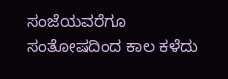ಸಂಜೆಯವರೆಗೂ ಸಂತೋಷದಿಂದ ಕಾಲ ಕಳೆದು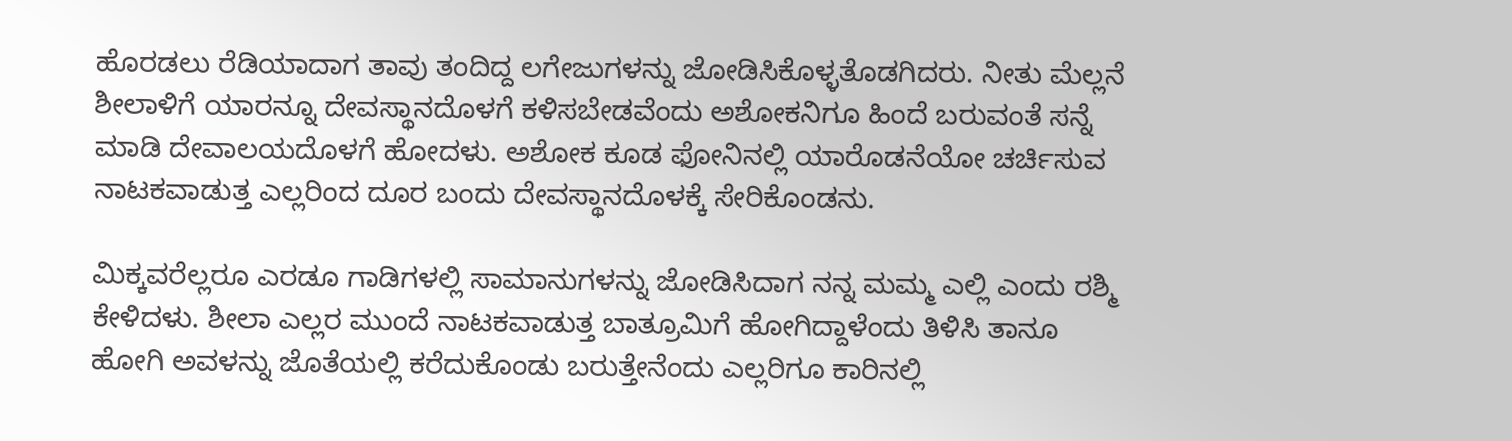ಹೊರಡಲು ರೆಡಿಯಾದಾಗ ತಾವು ತಂದಿದ್ದ ಲಗೇಜುಗಳನ್ನು ಜೋಡಿಸಿಕೊಳ್ಳತೊಡಗಿದರು. ನೀತು ಮೆಲ್ಲನೆ ಶೀಲಾಳಿಗೆ ಯಾರನ್ನೂ ದೇವಸ್ಥಾನದೊಳಗೆ ಕಳಿಸಬೇಡವೆಂದು ಅಶೋಕನಿಗೂ ಹಿಂದೆ ಬರುವಂತೆ ಸನ್ನೆ ಮಾಡಿ ದೇವಾಲಯದೊಳಗೆ ಹೋದಳು. ಅಶೋಕ ಕೂಡ ಫೋನಿನಲ್ಲಿ ಯಾರೊಡನೆಯೋ ಚರ್ಚಿಸುವ ನಾಟಕವಾಡುತ್ತ ಎಲ್ಲರಿಂದ ದೂರ ಬಂದು ದೇವಸ್ಥಾನದೊಳಕ್ಕೆ ಸೇರಿಕೊಂಡನು.

ಮಿಕ್ಕವರೆಲ್ಲರೂ ಎರಡೂ ಗಾಡಿಗಳಲ್ಲಿ ಸಾಮಾನುಗಳನ್ನು ಜೋಡಿಸಿದಾಗ ನನ್ನ ಮಮ್ಮ ಎಲ್ಲಿ ಎಂದು ರಶ್ಮಿ ಕೇಳಿದಳು. ಶೀಲಾ ಎಲ್ಲರ ಮುಂದೆ ನಾಟಕವಾಡುತ್ತ ಬಾತ್ರೂಮಿಗೆ ಹೋಗಿದ್ದಾಳೆಂದು ತಿಳಿಸಿ ತಾನೂ ಹೋಗಿ ಅವಳನ್ನು ಜೊತೆಯಲ್ಲಿ ಕರೆದುಕೊಂಡು ಬರುತ್ತೇನೆಂದು ಎಲ್ಲರಿಗೂ ಕಾರಿನಲ್ಲಿ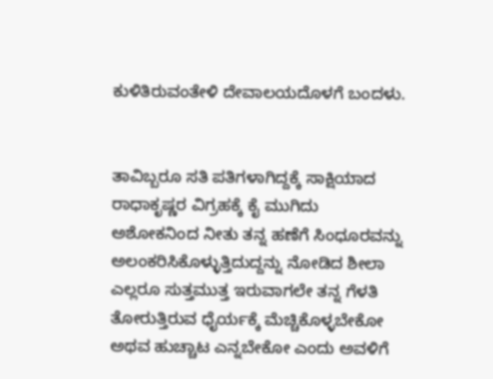ಕುಳಿತಿರುವಂತೇಳಿ ದೇವಾಲಯದೊಳಗೆ ಬಂದಳು.


ತಾವಿಬ್ಬರೂ ಸತಿ ಪತಿಗಳಾಗಿದ್ದಕ್ಕೆ ಸಾಕ್ಷಿಯಾದ ರಾಧಾಕೃಷ್ಣರ ವಿಗ್ರಹಕ್ಕೆ ಕೈ ಮುಗಿದು ಅಶೋಕನಿಂದ ನೀತು ತನ್ನ ಹಣೆಗೆ ಸಿಂಧೂರವನ್ನು ಅಲಂಕರಿಸಿಕೊಳ್ಳುತ್ತಿದುದ್ದನ್ನು ನೋಡಿದ ಶೀಲಾ ಎಲ್ಲರೂ ಸುತ್ತಮುತ್ತ ಇರುವಾಗಲೇ ತನ್ನ ಗೆಳತಿ ತೋರುತ್ತಿರುವ ಧೈರ್ಯಕ್ಕೆ ಮೆಚ್ಚಿಕೊಳ್ಳಬೇಕೋ ಅಥವ ಹುಚ್ಚಾಟ ಎನ್ನಬೇಕೋ ಎಂದು ಅವಳಿಗೆ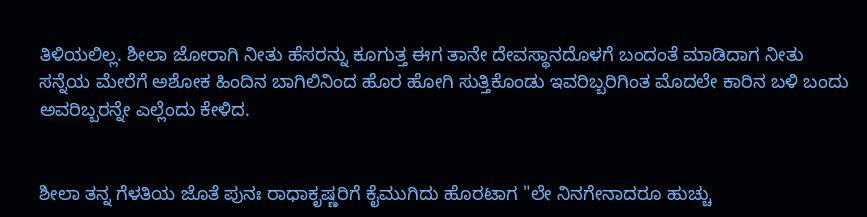ತಿಳಿಯಲಿಲ್ಲ. ಶೀಲಾ ಜೋರಾಗಿ ನೀತು ಹೆಸರನ್ನು ಕೂಗುತ್ತ ಈಗ ತಾನೇ ದೇವಸ್ಥಾನದೊಳಗೆ ಬಂದಂತೆ ಮಾಡಿದಾಗ ನೀತು ಸನ್ನೆಯ ಮೇರೆಗೆ ಅಶೋಕ ಹಿಂದಿನ ಬಾಗಿಲಿನಿಂದ ಹೊರ ಹೋಗಿ ಸುತ್ತಿಕೊಂಡು ಇವರಿಬ್ಬರಿಗಿಂತ ಮೊದಲೇ ಕಾರಿನ ಬಳಿ ಬಂದು ಅವರಿಬ್ಬರನ್ನೇ ಎಲ್ಲೆಂದು ಕೇಳಿದ.


ಶೀಲಾ ತನ್ನ ಗೆಳತಿಯ ಜೊತೆ ಪುನಃ ರಾಧಾಕೃಷ್ಣರಿಗೆ ಕೈಮುಗಿದು ಹೊರಟಾಗ "ಲೇ ನಿನಗೇನಾದರೂ ಹುಚ್ಚು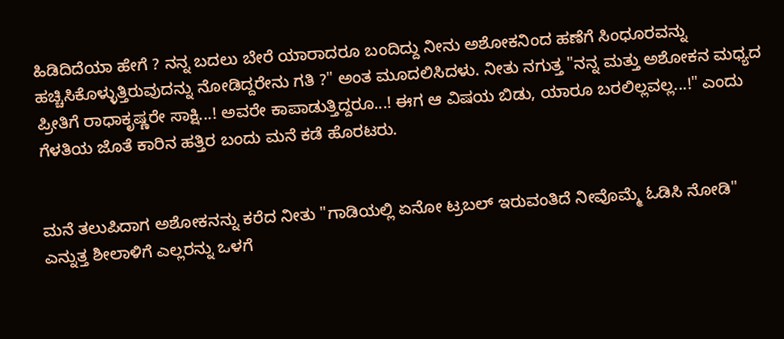ಹಿಡಿದಿದೆಯಾ ಹೇಗೆ ? ನನ್ನ ಬದಲು ಬೇರೆ ಯಾರಾದರೂ ಬಂದಿದ್ದು ನೀನು ಅಶೋಕನಿಂದ ಹಣೆಗೆ ಸಿಂಧೂರವನ್ನು ಹಚ್ಚಿಸಿಕೊಳ್ಳುತ್ತಿರುವುದನ್ನು ನೋಡಿದ್ದರೇನು ಗತಿ ?" ಅಂತ ಮೂದಲಿಸಿದಳು. ನೀತು ನಗುತ್ತ "ನನ್ನ ಮತ್ತು ಅಶೋಕನ ಮಧ್ಯದ ಪ್ರೀತಿಗೆ ರಾಧಾಕೃಷ್ಣರೇ ಸಾಕ್ಷಿ...! ಅವರೇ ಕಾಪಾಡುತ್ತಿದ್ದರೂ...! ಈಗ ಆ ವಿಷಯ ಬಿಡು, ಯಾರೂ ಬರಲಿಲ್ಲವಲ್ಲ...!" ಎಂದು ಗೆಳತಿಯ ಜೊತೆ ಕಾರಿನ ಹತ್ತಿರ ಬಂದು ಮನೆ ಕಡೆ ಹೊರಟರು.


ಮನೆ ತಲುಪಿದಾಗ ಅಶೋಕನನ್ನು ಕರೆದ ನೀತು "ಗಾಡಿಯಲ್ಲಿ ಏನೋ ಟ್ರಬಲ್ ಇರುವಂತಿದೆ ನೀವೊಮ್ಮೆ ಓಡಿಸಿ ನೋಡಿ" ಎನ್ನುತ್ತ ಶೀಲಾಳಿಗೆ ಎಲ್ಲರನ್ನು ಒಳಗೆ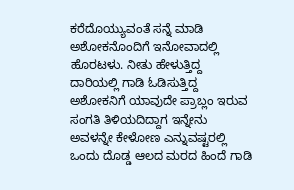ಕರೆದೊಯ್ಯುವಂತೆ ಸನ್ನೆ ಮಾಡಿ ಅಶೋಕನೊಂದಿಗೆ ಇನೋವಾದಲ್ಲಿ ಹೊರಟಳು. ನೀತು ಹೇಳುತ್ತಿದ್ದ ದಾರಿಯಲ್ಲಿ ಗಾಡಿ ಓಡಿಸುತ್ತಿದ್ದ ಅಶೋಕನಿಗೆ ಯಾವುದೇ ಪ್ರಾಬ್ಲಂ ಇರುವ ಸಂಗತಿ ತಿಳಿಯದಿದ್ದಾಗ ಇನ್ನೇನು ಅವಳನ್ನೇ ಕೇಳೋಣ ಎನ್ನುವಷ್ಟರಲ್ಲಿ ಒಂದು ದೊಡ್ಡ ಆಲದ ಮರದ ಹಿಂದೆ ಗಾಡಿ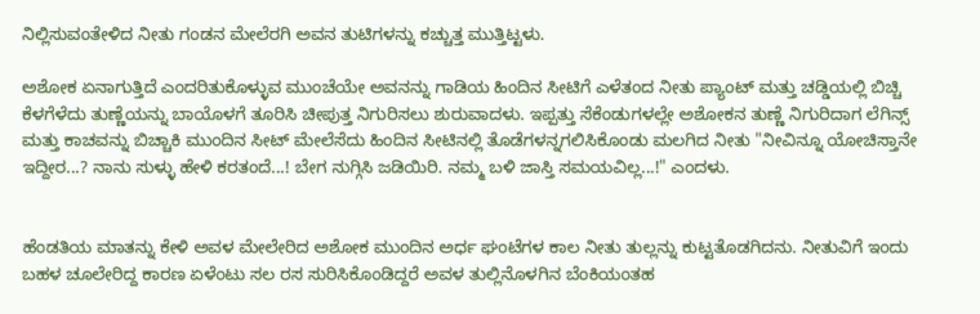ನಿಲ್ಲಿಸುವಂತೇಳಿದ ನೀತು ಗಂಡನ ಮೇಲೆರಗಿ ಅವನ ತುಟಿಗಳನ್ನು ಕಚ್ಚುತ್ತ ಮುತ್ತಿಟ್ಟಳು.

ಅಶೋಕ ಏನಾಗುತ್ತಿದೆ ಎಂದರಿತುಕೊಳ್ಳುವ ಮುಂಚೆಯೇ ಅವನನ್ನು ಗಾಡಿಯ ಹಿಂದಿನ ಸೀಟಿಗೆ ಎಳೆತಂದ ನೀತು ಪ್ಯಾಂಟ್ ಮತ್ತು ಚಡ್ಡಿಯಲ್ಲಿ ಬಿಚ್ಚಿ ಕೆಳಗೆಳೆದು ತುಣ್ಣೆಯನ್ನು ಬಾಯೊಳಗೆ ತೂರಿಸಿ ಚೀಪುತ್ತ ನಿಗುರಿಸಲು ಶುರುವಾದಳು. ಇಪ್ಪತ್ತು ಸೆಕೆಂಡುಗಳಲ್ಲೇ ಅಶೋಕನ ತುಣ್ಣೆ ನಿಗುರಿದಾಗ ಲೆಗಿನ್ಸ್ ಮತ್ತು ಕಾಚವನ್ನು ಬಿಚ್ಚಾಕಿ ಮುಂದಿನ ಸೀಟ್ ಮೇಲೆಸೆದು ಹಿಂದಿನ ಸೀಟಿನಲ್ಲಿ ತೊಡೆಗಳನ್ನಗಲಿಸಿಕೊಂಡು ಮಲಗಿದ ನೀತು "ನೀವಿನ್ನೂ ಯೋಚಿಸ್ತಾನೇ ಇದ್ದೀರ...? ನಾನು ಸುಳ್ಳು ಹೇಳಿ ಕರತಂದೆ...! ಬೇಗ ನುಗ್ಗಿಸಿ ಜಡಿಯಿರಿ. ನಮ್ಮ ಬಳಿ ಜಾಸ್ತಿ ಸಮಯವಿಲ್ಲ...!" ಎಂದಳು.


ಹೆಂಡತಿಯ ಮಾತನ್ನು ಕೇಳಿ ಅವಳ ಮೇಲೇರಿದ ಅಶೋಕ ಮುಂದಿನ ಅರ್ಧ ಘಂಟೆಗಳ ಕಾಲ ನೀತು ತುಲ್ಲನ್ನು ಕುಟ್ಟತೊಡಗಿದನು. ನೀತುವಿಗೆ ಇಂದು ಬಹಳ ಚೂಲೇರಿದ್ದ ಕಾರಣ ಏಳೆಂಟು ಸಲ ರಸ ಸುರಿಸಿಕೊಂಡಿದ್ದರೆ ಅವಳ ತುಲ್ಲಿನೊಳಗಿನ ಬೆಂಕಿಯಂತಹ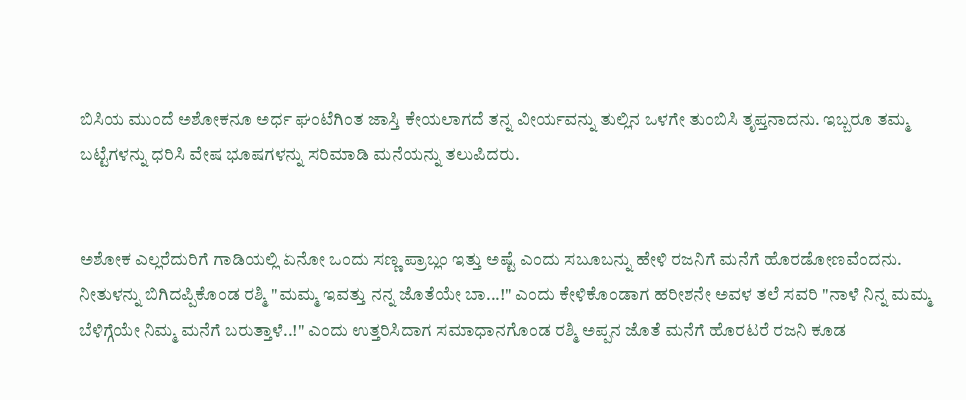ಬಿಸಿಯ ಮುಂದೆ ಅಶೋಕನೂ ಅರ್ಧ ಘಂಟೆಗಿಂತ ಜಾಸ್ತಿ ಕೇಯಲಾಗದೆ ತನ್ನ ವೀರ್ಯವನ್ನು ತುಲ್ಲಿನ ಒಳಗೇ ತುಂಬಿಸಿ ತೃಪ್ತನಾದನು. ಇಬ್ಬರೂ ತಮ್ಮ ಬಟ್ಟೆಗಳನ್ನು ಧರಿಸಿ ವೇಷ ಭೂಷಗಳನ್ನು ಸರಿಮಾಡಿ ಮನೆಯನ್ನು ತಲುಪಿದರು.


ಅಶೋಕ ಎಲ್ಲರೆದುರಿಗೆ ಗಾಡಿಯಲ್ಲಿ ಏನೋ ಒಂದು ಸಣ್ಣ ಪ್ರಾಬ್ಲಂ ಇತ್ತು ಅಷ್ಟೆ ಎಂದು ಸಬೂಬನ್ನು ಹೇಳಿ ರಜನಿಗೆ ಮನೆಗೆ ಹೊರಡೋಣವೆಂದನು. ನೀತುಳನ್ನು ಬಿಗಿದಪ್ಪಿಕೊಂಡ ರಶ್ಮಿ "ಮಮ್ಮ ಇವತ್ತು ನನ್ನ ಜೊತೆಯೇ ಬಾ...!" ಎಂದು ಕೇಳಿಕೊಂಡಾಗ ಹರೀಶನೇ ಅವಳ ತಲೆ ಸವರಿ "ನಾಳೆ ನಿನ್ನ ಮಮ್ಮ ಬೆಳಿಗ್ಗೆಯೇ ನಿಮ್ಮ ಮನೆಗೆ ಬರುತ್ತಾಳೆ..!" ಎಂದು ಉತ್ತರಿಸಿದಾಗ ಸಮಾಧಾನಗೊಂಡ ರಶ್ಮಿ ಅಪ್ಪನ ಜೊತೆ ಮನೆಗೆ ಹೊರಟರೆ ರಜನಿ ಕೂಡ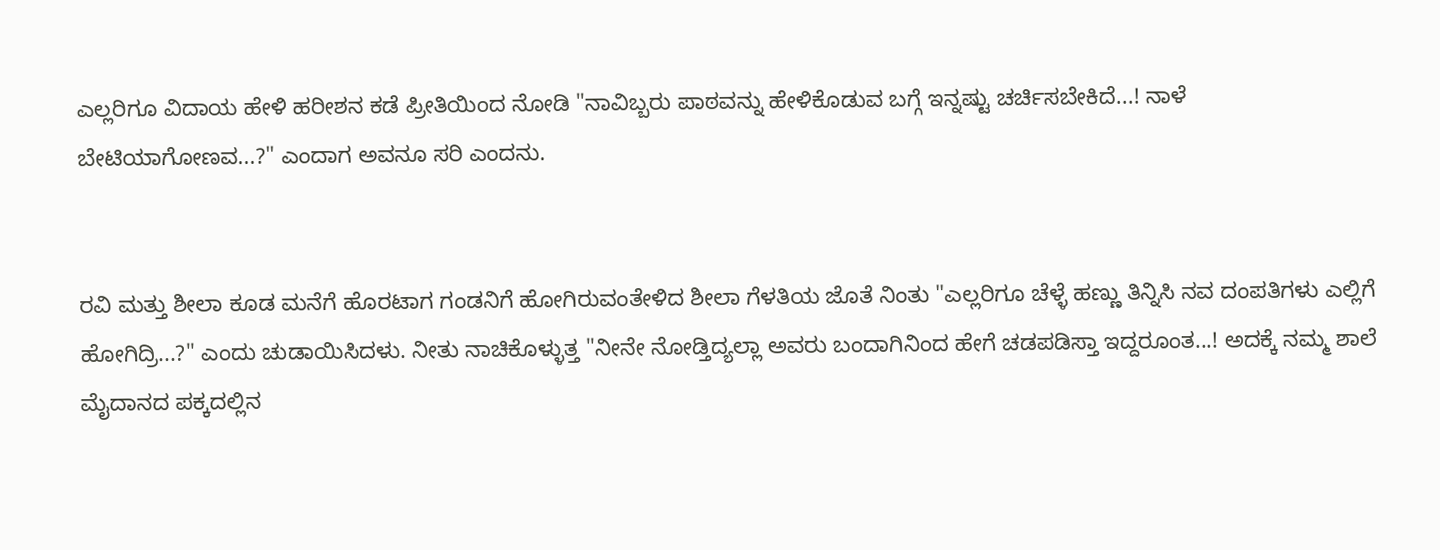ಎಲ್ಲರಿಗೂ ವಿದಾಯ ಹೇಳಿ ಹರೀಶನ ಕಡೆ ಪ್ರೀತಿಯಿಂದ ನೋಡಿ "ನಾವಿಬ್ಬರು ಪಾಠವನ್ನು ಹೇಳಿಕೊಡುವ ಬಗ್ಗೆ ಇನ್ನಷ್ಟು ಚರ್ಚಿಸಬೇಕಿದೆ...! ನಾಳೆ ಬೇಟಿಯಾಗೋಣವ...?" ಎಂದಾಗ ಅವನೂ ಸರಿ ಎಂದನು.


ರವಿ ಮತ್ತು ಶೀಲಾ ಕೂಡ ಮನೆಗೆ ಹೊರಟಾಗ ಗಂಡನಿಗೆ ಹೋಗಿರುವಂತೇಳಿದ ಶೀಲಾ ಗೆಳತಿಯ ಜೊತೆ ನಿಂತು "ಎಲ್ಲರಿಗೂ ಚೆಳ್ಳೆ ಹಣ್ಣು ತಿನ್ನಿಸಿ ನವ ದಂಪತಿಗಳು ಎಲ್ಲಿಗೆ ಹೋಗಿದ್ರಿ...?" ಎಂದು ಚುಡಾಯಿಸಿದಳು. ನೀತು ನಾಚಿಕೊಳ್ಳುತ್ತ "ನೀನೇ ನೋಡ್ತಿದ್ಯಲ್ಲಾ ಅವರು ಬಂದಾಗಿನಿಂದ ಹೇಗೆ ಚಡಪಡಿಸ್ತಾ ಇದ್ದರೂಂತ...! ಅದಕ್ಕೆ ನಮ್ಮ ಶಾಲೆ ಮೈದಾನದ ಪಕ್ಕದಲ್ಲಿನ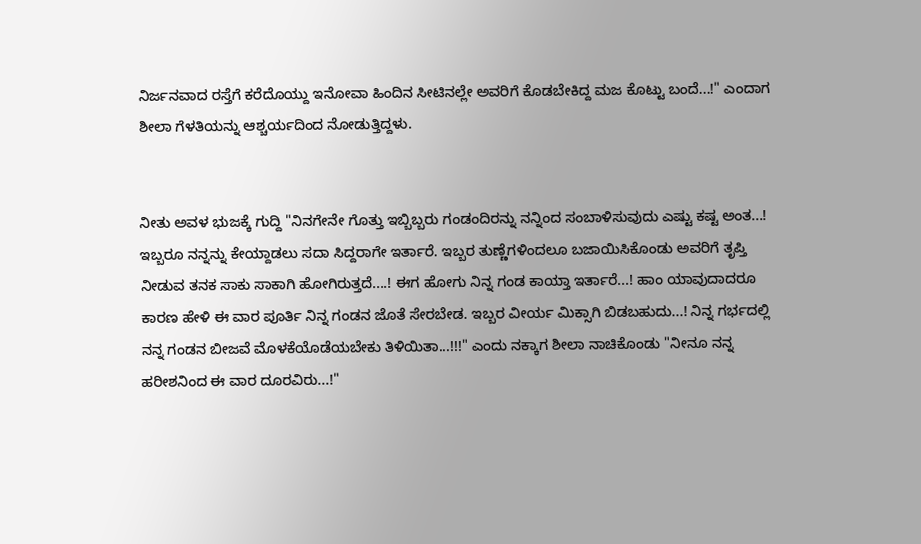ನಿರ್ಜನವಾದ ರಸ್ತೆಗೆ ಕರೆದೊಯ್ದು ಇನೋವಾ ಹಿಂದಿನ ಸೀಟಿನಲ್ಲೇ ಅವರಿಗೆ ಕೊಡಬೇಕಿದ್ದ ಮಜ ಕೊಟ್ಟು ಬಂದೆ...!" ಎಂದಾಗ ಶೀಲಾ ಗೆಳತಿಯನ್ನು ಆಶ್ಚರ್ಯದಿಂದ ನೋಡುತ್ತಿದ್ದಳು.


ನೀತು ಅವಳ ಭುಜಕ್ಕೆ ಗುದ್ದಿ "ನಿನಗೇನೇ ಗೊತ್ತು ಇಬ್ಬಿಬ್ಬರು ಗಂಡಂದಿರನ್ನು ನನ್ನಿಂದ ಸಂಬಾಳಿಸುವುದು ಎಷ್ಟು ಕಷ್ಟ ಅಂತ...! ಇಬ್ಬರೂ ನನ್ನನ್ನು ಕೇಯ್ದಾಡಲು ಸದಾ ಸಿದ್ದರಾಗೇ ಇರ್ತಾರೆ. ಇಬ್ಬರ ತುಣ್ಣೆಗಳಿಂದಲೂ ಬಜಾಯಿಸಿಕೊಂಡು ಅವರಿಗೆ ತೃಪ್ತಿ ನೀಡುವ ತನಕ ಸಾಕು ಸಾಕಾಗಿ ಹೋಗಿರುತ್ತದೆ....! ಈಗ ಹೋಗು ನಿನ್ನ ಗಂಡ ಕಾಯ್ತಾ ಇರ್ತಾರೆ...! ಹಾಂ ಯಾವುದಾದರೂ ಕಾರಣ ಹೇಳಿ ಈ ವಾರ ಪೂರ್ತಿ ನಿನ್ನ ಗಂಡನ ಜೊತೆ ಸೇರಬೇಡ. ಇಬ್ಬರ ವೀರ್ಯ ಮಿಕ್ಸಾಗಿ ಬಿಡಬಹುದು...! ನಿನ್ನ ಗರ್ಭದಲ್ಲಿ ನನ್ನ ಗಂಡನ ಬೀಜವೆ ಮೊಳಕೆಯೊಡೆಯಬೇಕು ತಿಳಿಯಿತಾ...!!!" ಎಂದು ನಕ್ಕಾಗ ಶೀಲಾ ನಾಚಿಕೊಂಡು "ನೀನೂ ನನ್ನ ಹರೀಶನಿಂದ ಈ ವಾರ ದೂರವಿರು...!"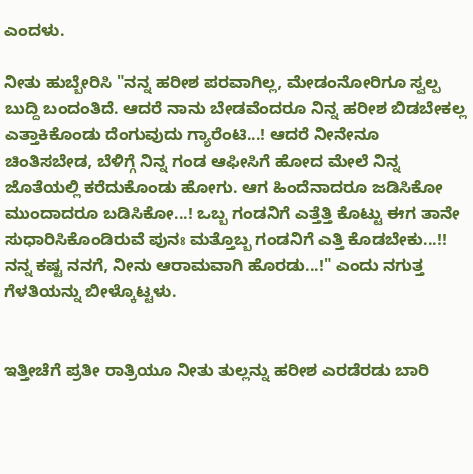ಎಂದಳು.

ನೀತು ಹುಬ್ಬೇರಿಸಿ "ನನ್ನ ಹರೀಶ ಪರವಾಗಿಲ್ಲ, ಮೇಡಂನೋರಿಗೂ ಸ್ವಲ್ಪ ಬುದ್ದಿ ಬಂದಂತಿದೆ. ಆದರೆ ನಾನು ಬೇಡವೆಂದರೂ ನಿನ್ನ ಹರೀಶ ಬಿಡಬೇಕಲ್ಲ ಎತ್ತಾಕಿಕೊಂಡು ದೆಂಗುವುದು ಗ್ಯಾರೆಂಟಿ...! ಆದರೆ ನೀನೇನೂ ಚಿಂತಿಸಬೇಡ, ಬೆಳಿಗ್ಗೆ ನಿನ್ನ ಗಂಡ ಆಫೀಸಿಗೆ ಹೋದ ಮೇಲೆ ನಿನ್ನ ಜೊತೆಯಲ್ಲಿ ಕರೆದುಕೊಂಡು ಹೋಗು. ಆಗ ಹಿಂದೆನಾದರೂ ಜಡಿಸಿಕೋ ಮುಂದಾದರೂ ಬಡಿಸಿಕೋ...! ಒಬ್ಬ ಗಂಡನಿಗೆ ಎತ್ತೆತ್ತಿ ಕೊಟ್ಟು ಈಗ ತಾನೇ ಸುಧಾರಿಸಿಕೊಂಡಿರುವೆ ಪುನಃ ಮತ್ತೊಬ್ಬ ಗಂಡನಿಗೆ ಎತ್ತಿ ಕೊಡಬೇಕು...!! ನನ್ನ ಕಷ್ಟ ನನಗೆ, ನೀನು ಆರಾಮವಾಗಿ ಹೊರಡು...!" ಎಂದು ನಗುತ್ತ ಗೆಳತಿಯನ್ನು ಬೀಳ್ಕೊಟ್ಟಳು.


ಇತ್ತೀಚೆಗೆ ಪ್ರತೀ ರಾತ್ರಿಯೂ ನೀತು ತುಲ್ಲನ್ನು ಹರೀಶ ಎರಡೆರಡು ಬಾರಿ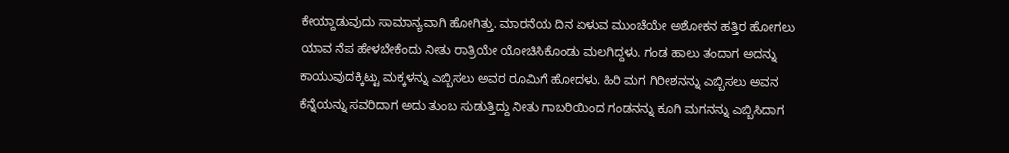ಕೇಯ್ದಾಡುವುದು ಸಾಮಾನ್ಯವಾಗಿ ಹೋಗಿತ್ತು. ಮಾರನೆಯ ದಿನ ಏಳುವ ಮುಂಚೆಯೇ ಅಶೋಕನ ಹತ್ತಿರ ಹೋಗಲು ಯಾವ ನೆಪ ಹೇಳಬೇಕೆಂದು ನೀತು ರಾತ್ರಿಯೇ ಯೋಚಿಸಿಕೊಂಡು ಮಲಗಿದ್ದಳು. ಗಂಡ ಹಾಲು ತಂದಾಗ ಅದನ್ನು ಕಾಯುವುದಕ್ಕಿಟ್ಟು ಮಕ್ಕಳನ್ನು ಎಬ್ಬಿಸಲು ಅವರ ರೂಮಿಗೆ ಹೋದಳು. ಹಿರಿ ಮಗ ಗಿರೀಶನನ್ನು ಎಬ್ಬಿಸಲು ಅವನ ಕೆನ್ನೆಯನ್ನು ಸವರಿದಾಗ ಅದು ತುಂಬ ಸುಡುತ್ತಿದ್ದು ನೀತು ಗಾಬರಿಯಿಂದ ಗಂಡನನ್ನು ಕೂಗಿ ಮಗನನ್ನು ಎಬ್ಬಿಸಿದಾಗ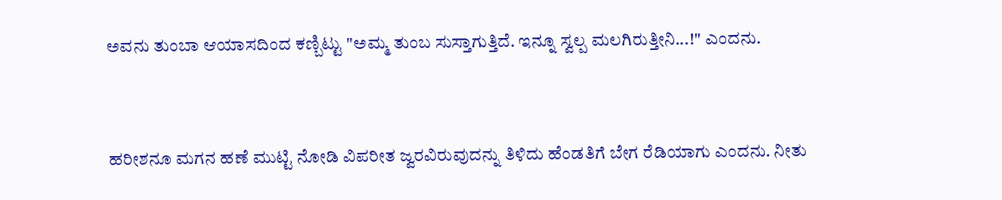ಅವನು ತುಂಬಾ ಆಯಾಸದಿಂದ ಕಣ್ಬಿಟ್ಟು "ಅಮ್ಮ ತುಂಬ ಸುಸ್ತಾಗುತ್ತಿದೆ. ಇನ್ನೂ ಸ್ವಲ್ಪ ಮಲಗಿರುತ್ತೀನಿ...!" ಎಂದನು.


ಹರೀಶನೂ ಮಗನ ಹಣೆ ಮುಟ್ಟಿ ನೋಡಿ ವಿಪರೀತ ಜ್ವರವಿರುವುದನ್ನು ತಿಳಿದು ಹೆಂಡತಿಗೆ ಬೇಗ ರೆಡಿಯಾಗು ಎಂದನು. ನೀತು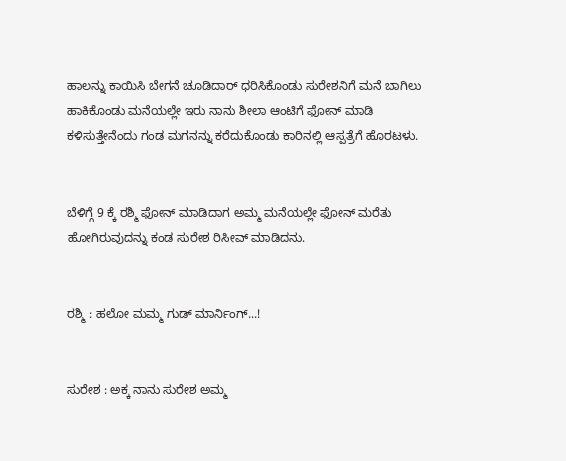ಹಾಲನ್ನು ಕಾಯಿಸಿ ಬೇಗನೆ ಚೂಡಿದಾರ್ ಧರಿಸಿಕೊಂಡು ಸುರೇಶನಿಗೆ ಮನೆ ಬಾಗಿಲು ಹಾಕಿಕೊಂಡು ಮನೆಯಲ್ಲೇ ಇರು ನಾನು ಶೀಲಾ ಆಂಟಿಗೆ ಫೋನ್ ಮಾಡಿ ಕಳಿಸುತ್ತೇನೆಂದು ಗಂಡ ಮಗನನ್ನು ಕರೆದುಕೊಂಡು ಕಾರಿನಲ್ಲಿ ಆಸ್ಪತ್ರೆಗೆ ಹೊರಟಳು.


ಬೆಳಿಗ್ಗೆ 9 ಕ್ಕೆ ರಶ್ಮಿ ಫೋನ್ ಮಾಡಿದಾಗ ಅಮ್ಮ ಮನೆಯಲ್ಲೇ ಫೋನ್ ಮರೆತು ಹೋಗಿರುವುದನ್ನು ಕಂಡ ಸುರೇಶ ರಿಸೀವ್ ಮಾಡಿದನು.


ರಶ್ಮಿ : ಹಲೋ ಮಮ್ಮ ಗುಡ್ ಮಾರ್ನಿಂಗ್...!


ಸುರೇಶ : ಅಕ್ಕ ನಾನು ಸುರೇಶ ಅಮ್ಮ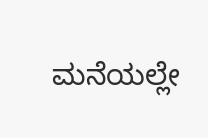ಮನೆಯಲ್ಲೇ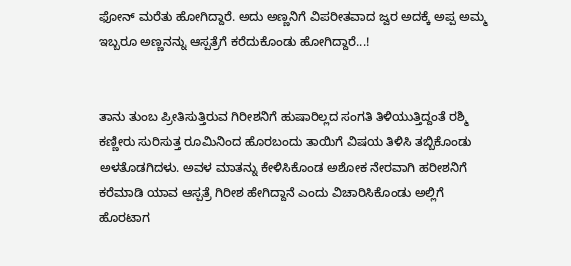ಫೋನ್ ಮರೆತು ಹೋಗಿದ್ದಾರೆ. ಅದು ಅಣ್ಣನಿಗೆ ವಿಪರೀತವಾದ ಜ್ವರ ಅದಕ್ಕೆ ಅಪ್ಪ ಅಮ್ಮ ಇಬ್ಬರೂ ಅಣ್ಣನನ್ನು ಆಸ್ಪತ್ರೆಗೆ ಕರೆದುಕೊಂಡು ಹೋಗಿದ್ದಾರೆ...!


ತಾನು ತುಂಬ ಪ್ರೀತಿಸುತ್ತಿರುವ ಗಿರೀಶನಿಗೆ ಹುಷಾರಿಲ್ಲದ ಸಂಗತಿ ತಿಳಿಯುತ್ತಿದ್ದಂತೆ ರಶ್ಮಿ ಕಣ್ಣೀರು ಸುರಿಸುತ್ತ ರೂಮಿನಿಂದ ಹೊರಬಂದು ತಾಯಿಗೆ ವಿಷಯ ತಿಳಿಸಿ ತಬ್ಬಿಕೊಂಡು ಅಳತೊಡಗಿದಳು. ಅವಳ ಮಾತನ್ನು ಕೇಳಿಸಿಕೊಂಡ ಅಶೋಕ ನೇರವಾಗಿ ಹರೀಶನಿಗೆ ಕರೆಮಾಡಿ ಯಾವ ಆಸ್ಪತ್ರೆ ಗಿರೀಶ ಹೇಗಿದ್ದಾನೆ ಎಂದು ವಿಚಾರಿಸಿಕೊಂಡು ಅಲ್ಲಿಗೆ ಹೊರಟಾಗ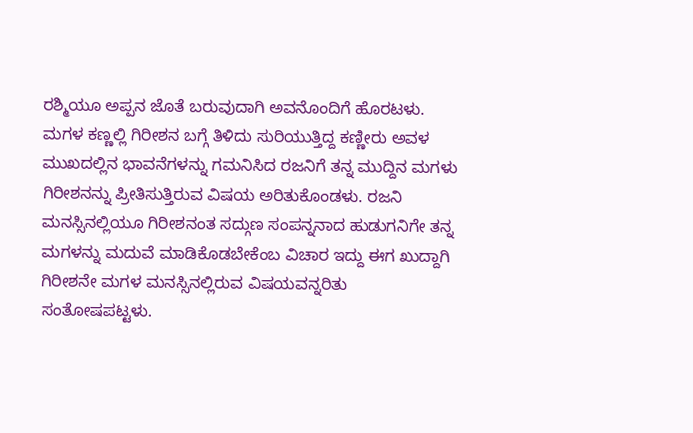ರಶ್ಮಿಯೂ ಅಪ್ಪನ ಜೊತೆ ಬರುವುದಾಗಿ ಅವನೊಂದಿಗೆ ಹೊರಟಳು. ಮಗಳ ಕಣ್ಣಲ್ಲಿ ಗಿರೀಶನ ಬಗ್ಗೆ ತಿಳಿದು ಸುರಿಯುತ್ತಿದ್ದ ಕಣ್ಣೀರು ಅವಳ ಮುಖದಲ್ಲಿನ ಭಾವನೆಗಳನ್ನು ಗಮನಿಸಿದ ರಜನಿಗೆ ತನ್ನ ಮುದ್ದಿನ ಮಗಳು ಗಿರೀಶನನ್ನು ಪ್ರೀತಿಸುತ್ತಿರುವ ವಿಷಯ ಅರಿತುಕೊಂಡಳು. ರಜನಿ ಮನಸ್ಸಿನಲ್ಲಿಯೂ ಗಿರೀಶನಂತ ಸದ್ಗುಣ ಸಂಪನ್ನನಾದ ಹುಡುಗನಿಗೇ ತನ್ನ ಮಗಳನ್ನು ಮದುವೆ ಮಾಡಿಕೊಡಬೇಕೆಂಬ ವಿಚಾರ ಇದ್ದು ಈಗ ಖುದ್ದಾಗಿ ಗಿರೀಶನೇ ಮಗಳ ಮನಸ್ಸಿನಲ್ಲಿರುವ ವಿಷಯವನ್ನರಿತು ಸಂತೋಷಪಟ್ಟಳು.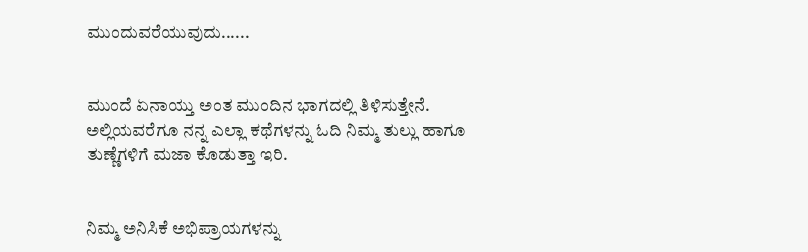ಮುಂದುವರೆಯುವುದು......


ಮುಂದೆ ಏನಾಯ್ತು ಅಂತ ಮುಂದಿನ ಭಾಗದಲ್ಲಿ ತಿಳಿಸುತ್ತೇನೆ. ಅಲ್ಲಿಯವರೆಗೂ ನನ್ನ ಎಲ್ಲಾ ಕಥೆಗಳನ್ನು ಓದಿ ನಿಮ್ಮ ತುಲ್ಲು ಹಾಗೂ ತುಣ್ಣೆಗಳಿಗೆ ಮಜಾ ಕೊಡುತ್ತಾ ಇರಿ.


ನಿಮ್ಮ ಅನಿಸಿಕೆ ಅಭಿಪ್ರಾಯಗಳನ್ನು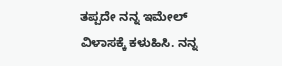ತಪ್ಪದೇ ನನ್ನ ಇಮೇಲ್ ವಿಳಾಸಕ್ಕೆ ಕಳುಹಿಸಿ. ನನ್ನ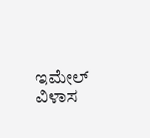ಇಮೇಲ್ ವಿಳಾಸ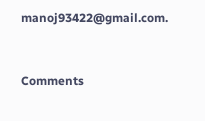manoj93422@gmail.com.


Comments